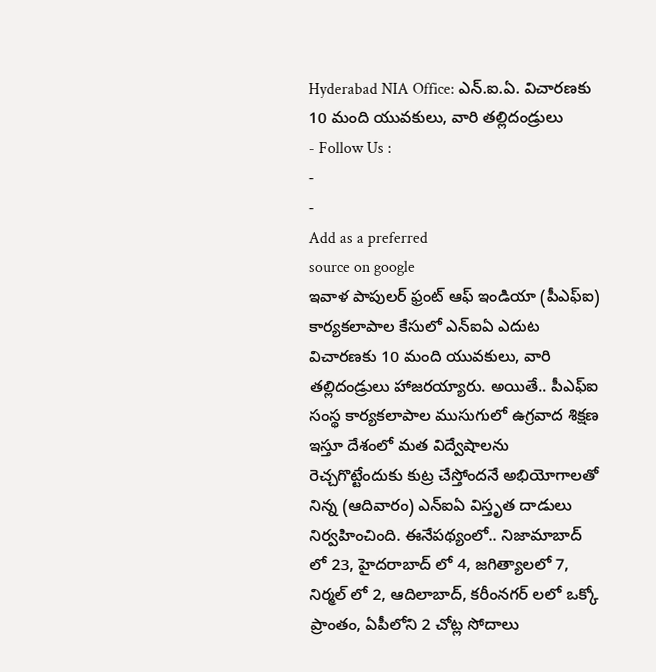Hyderabad NIA Office: ఎన్.ఐ.ఏ. విచారణకు 10 మంది యువకులు, వారి తల్లిదండ్రులు
- Follow Us :
-
-
Add as a preferred
source on google
ఇవాళ పాపులర్ ఫ్రంట్ ఆఫ్ ఇండియా (పీఎఫ్ఐ) కార్యకలాపాల కేసులో ఎన్ఐఏ ఎదుట విచారణకు 10 మంది యువకులు, వారి తల్లిదండ్రులు హాజరయ్యారు. అయితే.. పీఎఫ్ఐ సంస్థ కార్యకలాపాల ముసుగులో ఉగ్రవాద శిక్షణ ఇస్తూ దేశంలో మత విద్వేషాలను రెచ్చగొట్టేందుకు కుట్ర చేస్తోందనే అభియోగాలతో నిన్న (ఆదివారం) ఎన్ఐఏ విస్తృత దాడులు నిర్వహించింది. ఈనేపథ్యంలో.. నిజామాబాద్ లో 23, హైదరాబాద్ లో 4, జగిత్యాలలో 7, నిర్మల్ లో 2, ఆదిలాబాద్, కరీంనగర్ లలో ఒక్కో ప్రాంతం, ఏపీలోని 2 చోట్ల సోదాలు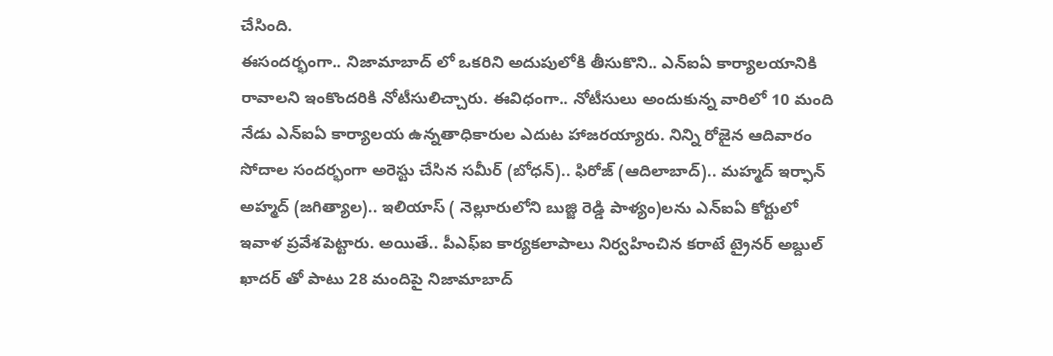చేసింది.
ఈసందర్భంగా.. నిజామాబాద్ లో ఒకరిని అదుపులోకి తీసుకొని.. ఎన్ఐఏ కార్యాలయానికి రావాలని ఇంకొందరికి నోటీసులిచ్చారు. ఈవిధంగా.. నోటీసులు అందుకున్న వారిలో 10 మంది నేడు ఎన్ఐఏ కార్యాలయ ఉన్నతాధికారుల ఎదుట హాజరయ్యారు. నిన్ని రోజైన ఆదివారం సోదాల సందర్భంగా అరెస్టు చేసిన సమీర్ (బోధన్).. ఫిరోజ్ (ఆదిలాబాద్).. మహ్మద్ ఇర్ఫాన్ అహ్మద్ (జగిత్యాల).. ఇలియాస్ ( నెల్లూరులోని బుజ్జి రెడ్డి పాళ్యం)లను ఎన్ఐఏ కోర్టులో ఇవాళ ప్రవేశపెట్టారు. అయితే.. పీఎఫ్ఐ కార్యకలాపాలు నిర్వహించిన కరాటే ట్రైనర్ అబ్దుల్ ఖాదర్ తో పాటు 28 మందిపై నిజామాబాద్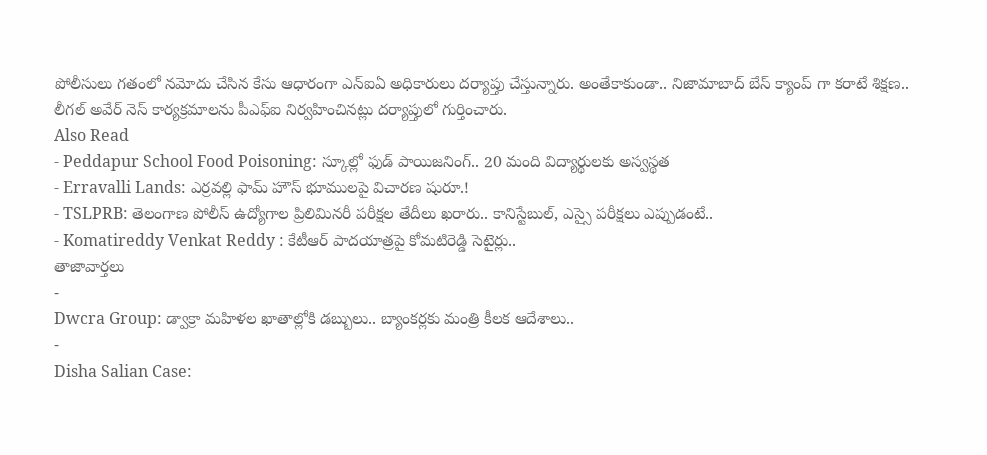పోలీసులు గతంలో నమోదు చేసిన కేసు ఆధారంగా ఎన్ఐఏ అధికారులు దర్యాప్తు చేస్తున్నారు. అంతేకాకుండా.. నిజామాబాద్ బేస్ క్యాంప్ గా కరాటే శిక్షణ.. లీగల్ అవేర్ నెస్ కార్యక్రమాలను పీఎఫ్ఐ నిర్వహించినట్లు దర్యాప్తులో గుర్తించారు.
Also Read
- Peddapur School Food Poisoning: స్కూల్లో ఫుడ్ పాయిజనింగ్.. 20 మంది విద్యార్థులకు అస్వస్థత
- Erravalli Lands: ఎర్రవల్లి ఫామ్ హౌస్ భూములపై విచారణ షురూ.!
- TSLPRB: తెలంగాణ పోలీస్ ఉద్యోగాల ప్రిలిమినరీ పరీక్షల తేదీలు ఖరారు.. కానిస్టేబుల్, ఎస్సై పరీక్షలు ఎప్పుడంటే..
- Komatireddy Venkat Reddy : కేటీఆర్ పాదయాత్రపై కోమటిరెడ్డి సెటైర్లు..
తాజావార్తలు
-
Dwcra Group: డ్వాక్రా మహిళల ఖాతాల్లోకి డబ్బులు.. బ్యాంకర్లకు మంత్రి కీలక ఆదేశాలు..
-
Disha Salian Case: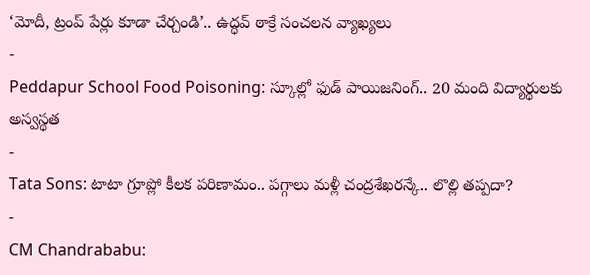‘మోదీ, ట్రంప్ పేర్లు కూడా చేర్చండి’.. ఉద్ధవ్ ఠాక్రే సంచలన వ్యాఖ్యలు
-
Peddapur School Food Poisoning: స్కూల్లో ఫుడ్ పాయిజనింగ్.. 20 మంది విద్యార్థులకు అస్వస్థత
-
Tata Sons: టాటా గ్రూప్లో కీలక పరిణామం.. పగ్గాలు మళ్లీ చంద్రశేఖరన్కే.. లొల్లి తప్పదా?
-
CM Chandrababu: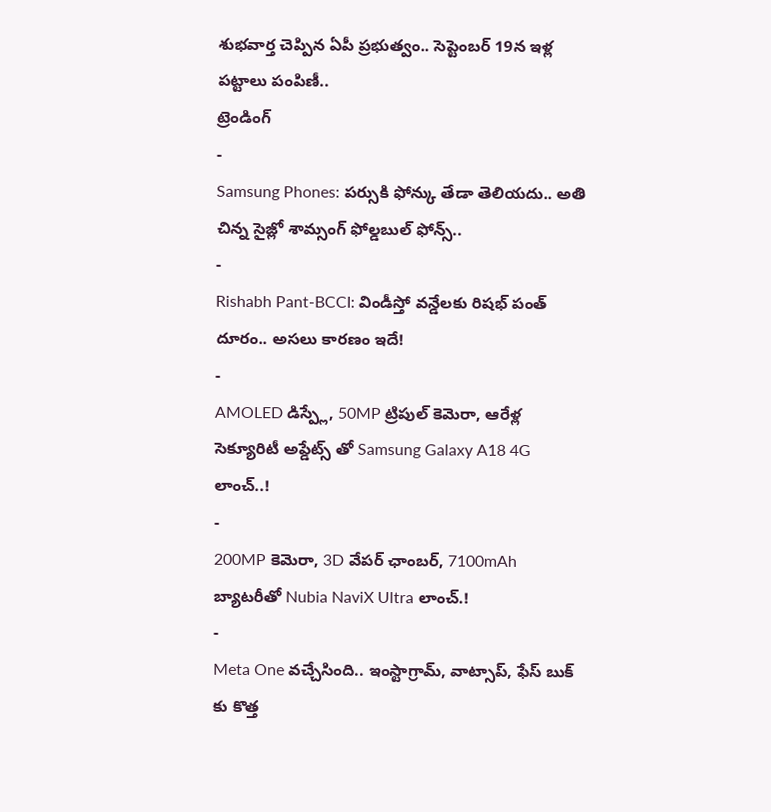శుభవార్త చెప్పిన ఏపీ ప్రభుత్వం.. సెప్టెంబర్ 19న ఇళ్ల పట్టాలు పంపిణీ..
ట్రెండింగ్
-
Samsung Phones: పర్సుకి ఫోన్కు తేడా తెలియదు.. అతి చిన్న సైజ్లో శామ్సంగ్ ఫోల్డబుల్ ఫోన్స్..
-
Rishabh Pant-BCCI: విండీస్తో వన్డేలకు రిషభ్ పంత్ దూరం.. అసలు కారణం ఇదే!
-
AMOLED డిస్ప్లే, 50MP ట్రిపుల్ కెమెరా, ఆరేళ్ల సెక్యూరిటీ అప్డేట్స్ తో Samsung Galaxy A18 4G లాంచ్..!
-
200MP కెమెరా, 3D వేపర్ ఛాంబర్, 7100mAh బ్యాటరీతో Nubia NaviX Ultra లాంచ్.!
-
Meta One వచ్చేసింది.. ఇంస్టాగ్రామ్, వాట్సాప్, ఫేస్ బుక్ కు కొత్త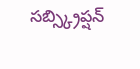సబ్స్క్రిప్షన్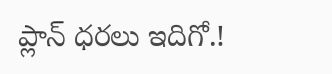ప్లాన్ ధరలు ఇదిగో.!